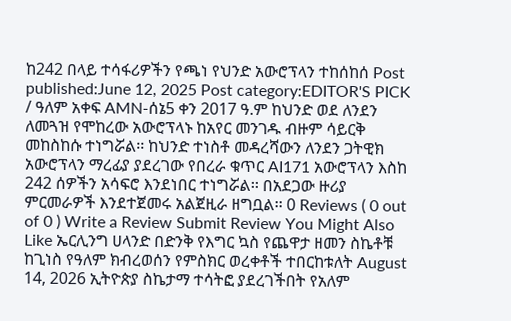ከ242 በላይ ተሳፋሪዎችን የጫነ የህንድ አውሮፕላን ተከሰከሰ Post published:June 12, 2025 Post category:EDITOR'S PICK / ዓለም አቀፍ AMN-ሰኔ5 ቀን 2017 ዓ.ም ከህንድ ወደ ለንደን ለመጓዝ የሞከረው አውሮፕላኑ ከአየር መንገዱ ብዙም ሳይርቅ መከስከሱ ተነግሯል፡፡ ከህንድ ተነስቶ መዳረሻውን ለንደን ጋትዊክ አውሮፕላን ማረፊያ ያደረገው የበረራ ቁጥር AI171 አውሮፕላን እስከ 242 ሰዎችን አሳፍሮ እንደነበር ተነግሯል፡፡ በአደጋው ዙሪያ ምርመራዎች እንደተጀመሩ አልጀዚራ ዘግቧል፡፡ 0 Reviews ( 0 out of 0 ) Write a Review Submit Review You Might Also Like ኤርሊንግ ሀላንድ በድንቅ የእግር ኳስ የጨዋታ ዘመን ስኬቶቹ ከጊነስ የዓለም ክብረወሰን የምስክር ወረቀቶች ተበርከቱለት August 14, 2026 ኢትዮጵያ ስኬታማ ተሳትፎ ያደረገችበት የአለም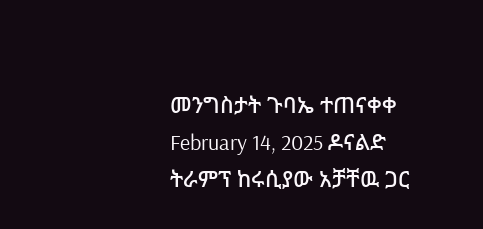መንግስታት ጉባኤ ተጠናቀቀ February 14, 2025 ዶናልድ ትራምፕ ከሩሲያው አቻቸዉ ጋር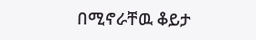በሚኖራቸዉ ቆይታ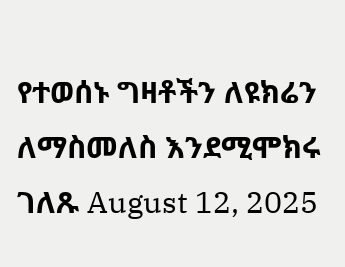የተወሰኑ ግዛቶችን ለዩክሬን ለማስመለስ እንደሚሞክሩ ገለጹ August 12, 2025